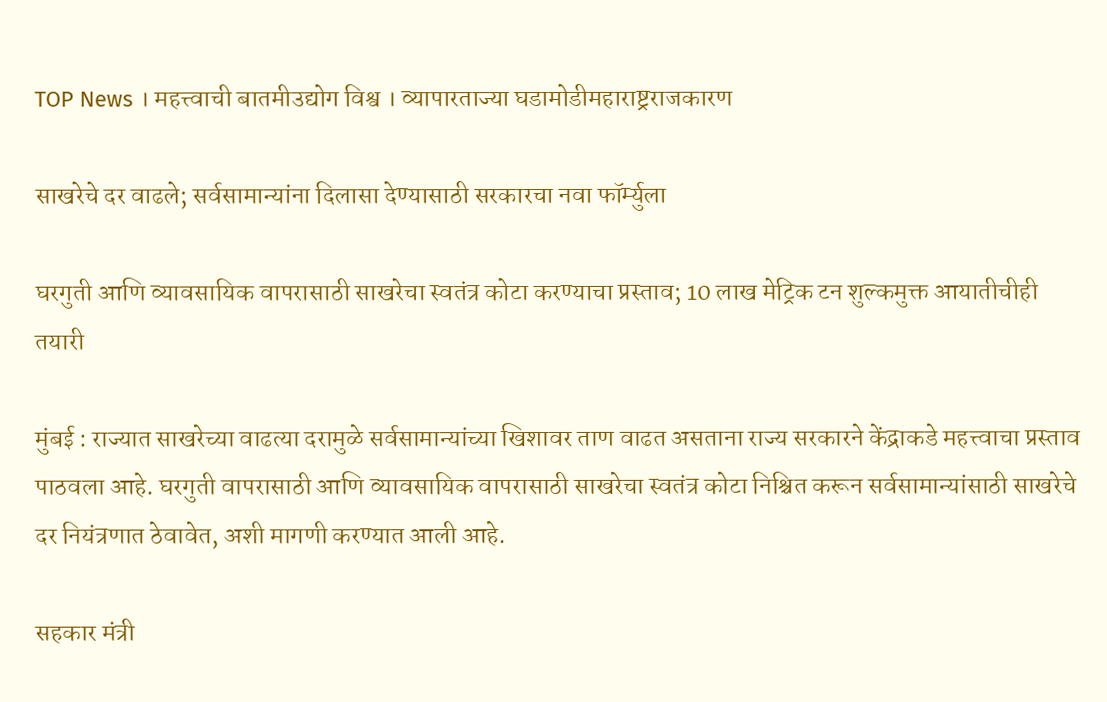TOP News । महत्त्वाची बातमीउद्योग विश्व । व्यापारताज्या घडामोडीमहाराष्ट्रराजकारण

साखरेचे दर वाढले; सर्वसामान्यांना दिलासा देण्यासाठी सरकारचा नवा फॉर्म्युला

घरगुती आणि व्यावसायिक वापरासाठी साखरेचा स्वतंत्र कोटा करण्याचा प्रस्ताव; 10 लाख मेट्रिक टन शुल्कमुक्त आयातीचीही तयारी

मुंबई : राज्यात साखरेच्या वाढत्या दरामुळे सर्वसामान्यांच्या खिशावर ताण वाढत असताना राज्य सरकारने केंद्राकडे महत्त्वाचा प्रस्ताव पाठवला आहे. घरगुती वापरासाठी आणि व्यावसायिक वापरासाठी साखरेचा स्वतंत्र कोटा निश्चित करून सर्वसामान्यांसाठी साखरेचे दर नियंत्रणात ठेवावेत, अशी मागणी करण्यात आली आहे.

सहकार मंत्री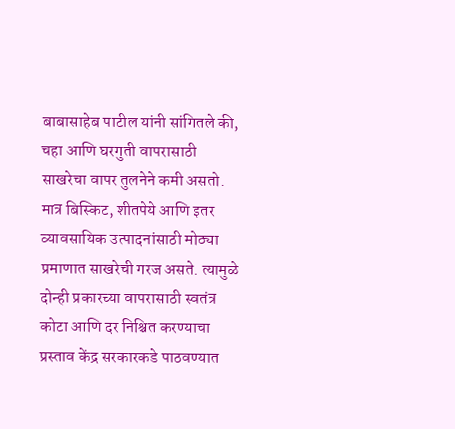बाबासाहेब पाटील यांनी सांगितले की, चहा आणि घरगुती वापरासाठी साखरेचा वापर तुलनेने कमी असतो. मात्र बिस्किट, शीतपेये आणि इतर व्यावसायिक उत्पादनांसाठी मोठ्या प्रमाणात साखरेची गरज असते. त्यामुळे दोन्ही प्रकारच्या वापरासाठी स्वतंत्र कोटा आणि दर निश्चित करण्याचा प्रस्ताव केंद्र सरकारकडे पाठवण्यात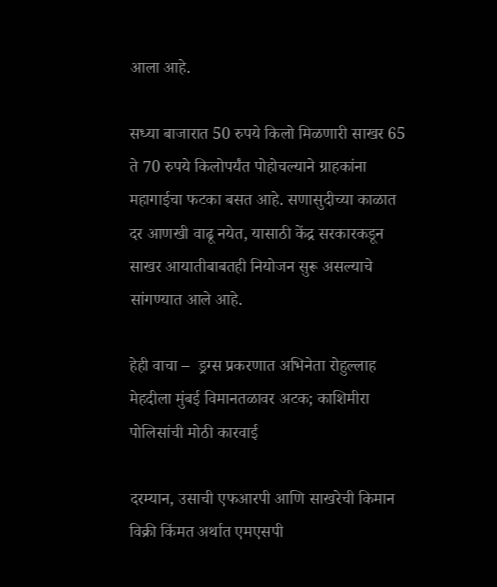आला आहे.

सध्या बाजारात 50 रुपये किलो मिळणारी साखर 65 ते 70 रुपये किलोपर्यंत पोहोचल्याने ग्राहकांना महागाईचा फटका बसत आहे. सणासुदीच्या काळात दर आणखी वाढू नयेत, यासाठी केंद्र सरकारकडून साखर आयातीबाबतही नियोजन सुरू असल्याचे सांगण्यात आले आहे.

हेही वाचा –  ड्रग्स प्रकरणात अभिनेता रोहुल्लाह मेहदीला मुंबई विमानतळावर अटक; काशिमीरा पोलिसांची मोठी कारवाई

दरम्यान, उसाची एफआरपी आणि साखरेची किमान विक्री किंमत अर्थात एमएसपी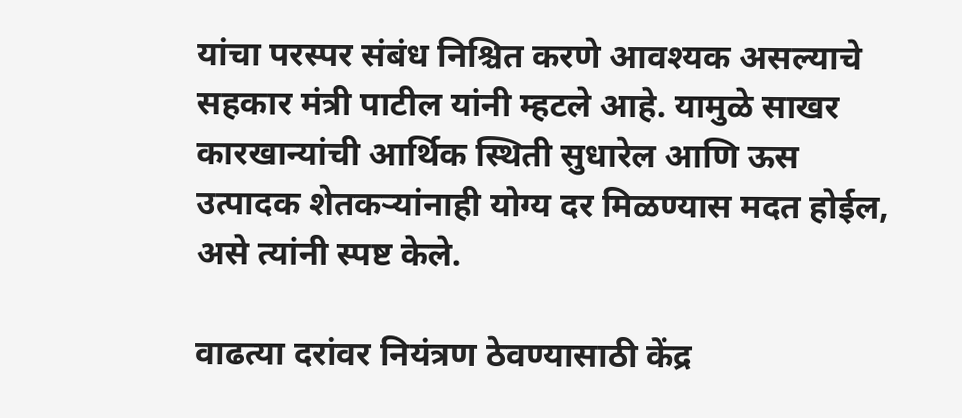यांचा परस्पर संबंध निश्चित करणे आवश्यक असल्याचे सहकार मंत्री पाटील यांनी म्हटले आहे. यामुळे साखर कारखान्यांची आर्थिक स्थिती सुधारेल आणि ऊस उत्पादक शेतकऱ्यांनाही योग्य दर मिळण्यास मदत होईल, असे त्यांनी स्पष्ट केले.

वाढत्या दरांवर नियंत्रण ठेवण्यासाठी केंद्र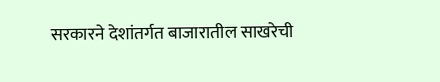सरकारने देशांतर्गत बाजारातील साखरेची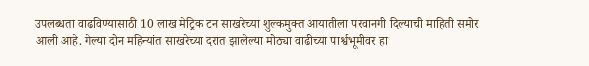उपलब्धता वाढविण्यासाठी 10 लाख मेट्रिक टन साखरेच्या शुल्कमुक्त आयातीला परवानगी दिल्याची माहिती समोर आली आहे. गेल्या दोन महिन्यांत साखरेच्या दरात झालेल्या मोठ्या वाढीच्या पार्श्वभूमीवर हा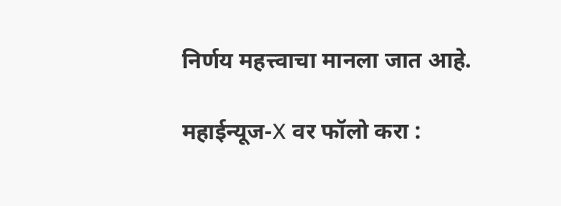निर्णय महत्त्वाचा मानला जात आहे.

महाईन्यूज-X वर फॉलो करा :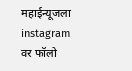महाईन्यूजला instagram वर फॉलो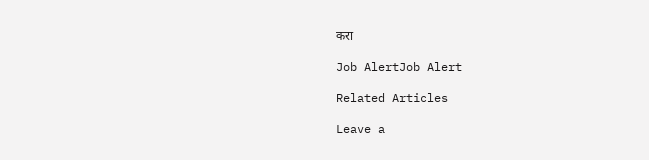करा

Job AlertJob Alert

Related Articles

Leave a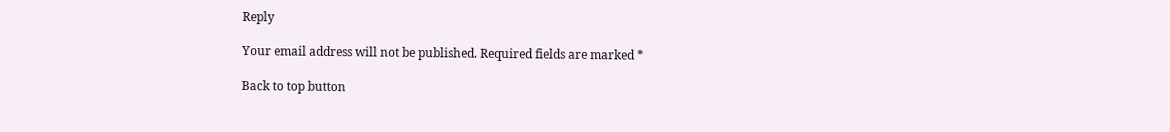Reply

Your email address will not be published. Required fields are marked *

Back to top button